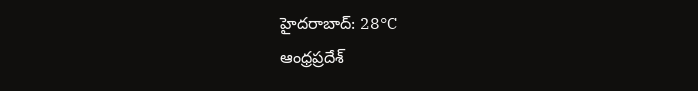హైదరాబాద్: 28°C
ఆంధ్రప్రదేశ్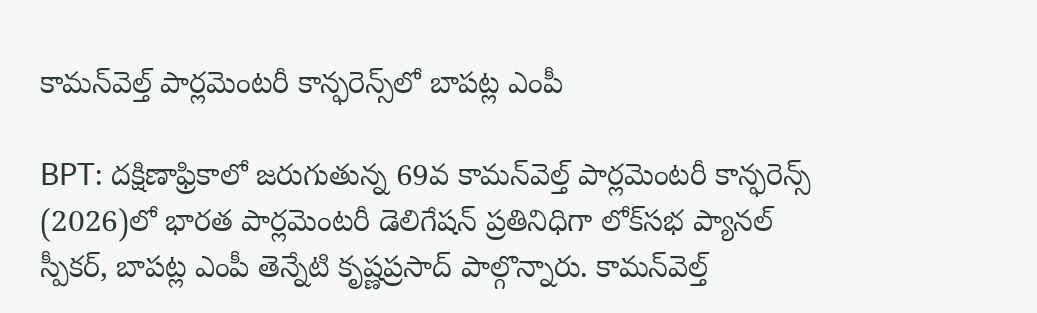కామన్‌వెల్త్ పార్లమెంటరీ కాన్ఫరెన్స్‌లో బాపట్ల ఎంపీ

BPT: దక్షిణాఫ్రికాలో జరుగుతున్న 69వ కామన్‌వెల్త్ పార్లమెంటరీ కాన్ఫరెన్స్ (2026)లో భారత పార్లమెంటరీ డెలిగేషన్ ప్రతినిధిగా లోక్‌సభ ప్యానల్ స్పీకర్, బాపట్ల ఎంపీ తెన్నేటి కృష్ణప్రసాద్ పాల్గొన్నారు. కామన్‌వెల్త్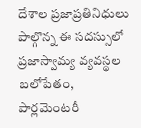దేశాల ప్రజాప్రతినిధులు పాల్గొన్న ఈ సదస్సులో ప్రజాస్వామ్య వ్యవస్థల బలోపేతం, పార్లమెంటరీ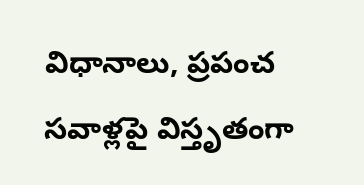విధానాలు, ప్రపంచ సవాళ్లపై విస్తృతంగా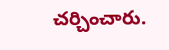చర్చించారు.